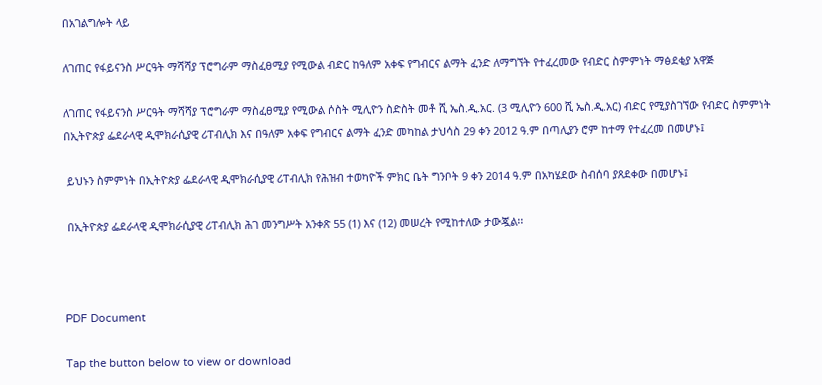በአገልግሎት ላይ

ለገጠር የፋይናንስ ሥርዓት ማሻሻያ ፕሮግራም ማስፈፀሚያ የሚውል ብድር ከዓለም አቀፍ የግብርና ልማት ፈንድ ለማግኘት የተፈረመው የብድር ስምምነት ማፅደቂያ አዋጅ

ለገጠር የፋይናንስ ሥርዓት ማሻሻያ ፕሮግራም ማስፈፀሚያ የሚውል ሶስት ሚሊዮን ስድስት መቶ ሺ ኤስ.ዲ.አር. (3 ሚሊዮን 600 ሺ ኤስ.ዲ.አር) ብድር የሚያስገኘው የብድር ስምምነት በኢትዮጵያ ፌደራላዊ ዲሞክራሲያዊ ሪፐብሊክ እና በዓለም አቀፍ የግብርና ልማት ፈንድ መካከል ታህሳስ 29 ቀን 2012 ዓ.ም በጣሊያን ሮም ከተማ የተፈረመ በመሆኑ፤

 ይህኑን ስምምነት በኢትዮጵያ ፌደራላዊ ዲሞክራሲያዊ ሪፐብሊክ የሕዝብ ተወካዮች ምክር ቤት ግንቦት 9 ቀን 2014 ዓ.ም በአካሄደው ስብሰባ ያጸደቀው በመሆኑ፤

 በኢትዮጵያ ፌደራላዊ ዲሞክራሲያዊ ሪፐብሊክ ሕገ መንግሥት አንቀጽ 55 (1) እና (12) መሠረት የሚከተለው ታውጇል፡፡



PDF Document

Tap the button below to view or download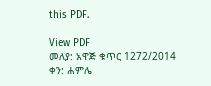this PDF.

View PDF
መለያ: አዋጅ ቁጥር 1272/2014
ቀን: ሐምሌ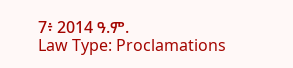7፥ 2014 ዓ.ም.
Law Type: Proclamations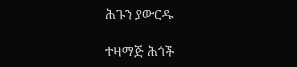ሕጉን ያውርዱ

ተዛማጅ ሕጎች